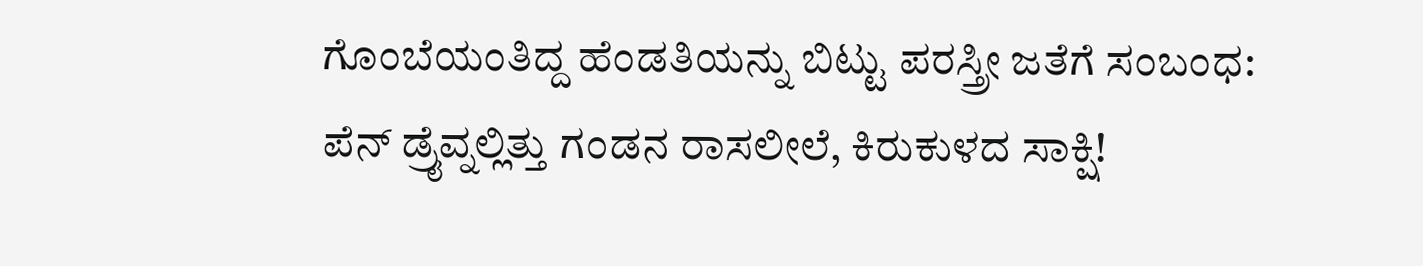ಗೊಂಬೆಯಂತಿದ್ದ ಹೆಂಡತಿಯನ್ನು ಬಿಟ್ಟು ಪರಸ್ತ್ರೀ ಜತೆಗೆ ಸಂಬಂಧ: ಪೆನ್ ಡ್ರೈವ್ನಲ್ಲಿತ್ತು ಗಂಡನ ರಾಸಲೀಲೆ, ಕಿರುಕುಳದ ಸಾಕ್ಷಿ!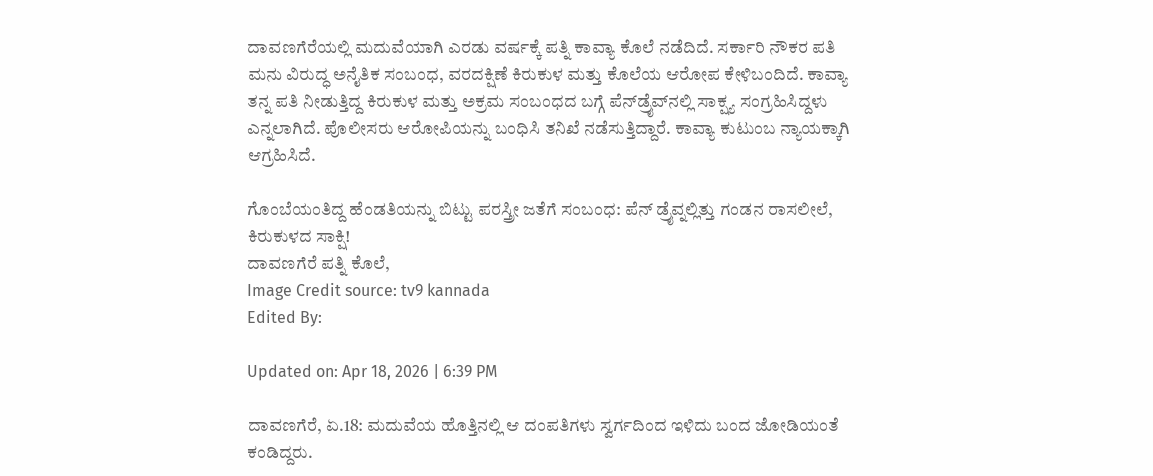ದಾವಣಗೆರೆಯಲ್ಲಿ ಮದುವೆಯಾಗಿ ಎರಡು ವರ್ಷಕ್ಕೆ ಪತ್ನಿ ಕಾವ್ಯಾ ಕೊಲೆ ನಡೆದಿದೆ. ಸರ್ಕಾರಿ ನೌಕರ ಪತಿ ಮನು ವಿರುದ್ಧ ಅನೈತಿಕ ಸಂಬಂಧ, ವರದಕ್ಷಿಣೆ ಕಿರುಕುಳ ಮತ್ತು ಕೊಲೆಯ ಆರೋಪ ಕೇಳಿಬಂದಿದೆ. ಕಾವ್ಯಾ ತನ್ನ ಪತಿ ನೀಡುತ್ತಿದ್ದ ಕಿರುಕುಳ ಮತ್ತು ಅಕ್ರಮ ಸಂಬಂಧದ ಬಗ್ಗೆ ಪೆನ್‌ಡ್ರೈವ್‌ನಲ್ಲಿ ಸಾಕ್ಷ್ಯ ಸಂಗ್ರಹಿಸಿದ್ದಳು ಎನ್ನಲಾಗಿದೆ. ಪೊಲೀಸರು ಆರೋಪಿಯನ್ನು ಬಂಧಿಸಿ ತನಿಖೆ ನಡೆಸುತ್ತಿದ್ದಾರೆ. ಕಾವ್ಯಾ ಕುಟುಂಬ ನ್ಯಾಯಕ್ಕಾಗಿ ಆಗ್ರಹಿಸಿದೆ.

ಗೊಂಬೆಯಂತಿದ್ದ ಹೆಂಡತಿಯನ್ನು ಬಿಟ್ಟು ಪರಸ್ತ್ರೀ ಜತೆಗೆ ಸಂಬಂಧ: ಪೆನ್ ಡ್ರೈವ್ನಲ್ಲಿತ್ತು ಗಂಡನ ರಾಸಲೀಲೆ, ಕಿರುಕುಳದ ಸಾಕ್ಷಿ!
ದಾವಣಗೆರೆ ಪತ್ನಿ ಕೊಲೆ,
Image Credit source: tv9 kannada
Edited By:

Updated on: Apr 18, 2026 | 6:39 PM

ದಾವಣಗೆರೆ, ಏ.18: ಮದುವೆಯ ಹೊತ್ತಿನಲ್ಲಿ ಆ ದಂಪತಿಗಳು ಸ್ವರ್ಗದಿಂದ ಇಳಿದು ಬಂದ ಜೋಡಿಯಂತೆ ಕಂಡಿದ್ದರು.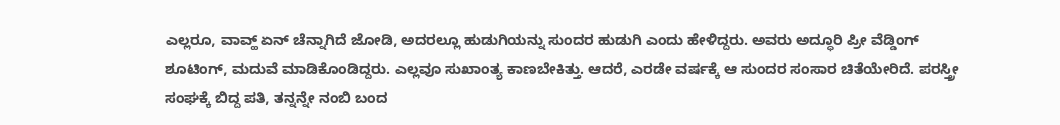ಎಲ್ಲರೂ, ವಾವ್ಹ್ ಏನ್ ಚೆನ್ನಾಗಿದೆ ಜೋಡಿ, ಅದರಲ್ಲೂ ಹುಡುಗಿಯನ್ನು ಸುಂದರ ಹುಡುಗಿ ಎಂದು ಹೇಳಿದ್ದರು. ಅವರು ಅದ್ಧೂರಿ ಪ್ರೀ ವೆಡ್ಡಿಂಗ್ ಶೂಟಿಂಗ್, ಮದುವೆ ಮಾಡಿಕೊಂಡಿದ್ದರು. ಎಲ್ಲವೂ ಸುಖಾಂತ್ಯ ಕಾಣಬೇಕಿತ್ತು. ಆದರೆ, ಎರಡೇ ವರ್ಷಕ್ಕೆ ಆ ಸುಂದರ ಸಂಸಾರ ಚಿತೆಯೇರಿದೆ. ಪರಸ್ತ್ರೀ ಸಂಘಕ್ಕೆ ಬಿದ್ದ ಪತಿ, ತನ್ನನ್ನೇ ನಂಬಿ ಬಂದ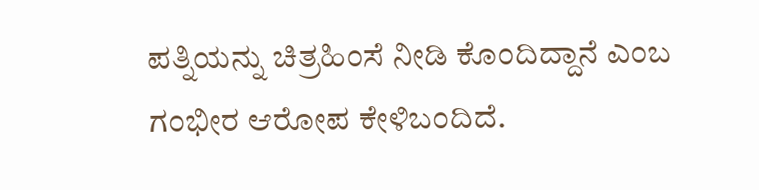ಪತ್ನಿಯನ್ನು ಚಿತ್ರಹಿಂಸೆ ನೀಡಿ ಕೊಂದಿದ್ದಾನೆ ಎಂಬ ಗಂಭೀರ ಆರೋಪ ಕೇಳಿಬಂದಿದೆ.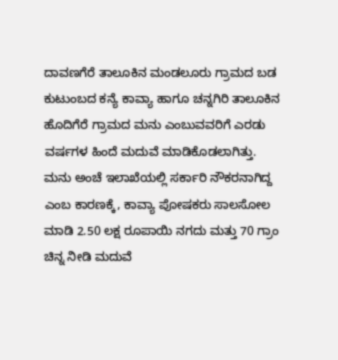ದಾವಣಗೆರೆ ತಾಲೂಕಿನ ಮಂಡಲೂರು ಗ್ರಾಮದ ಬಡ ಕುಟುಂಬದ ಕನ್ಯೆ ಕಾವ್ಯಾ ಹಾಗೂ ಚನ್ನಗಿರಿ ತಾಲೂಕಿನ ಹೊದಿಗೆರೆ ಗ್ರಾಮದ ಮನು ಎಂಬುವವರಿಗೆ ಎರಡು ವರ್ಷಗಳ ಹಿಂದೆ ಮದುವೆ ಮಾಡಿಕೊಡಲಾಗಿತ್ತು. ಮನು ಅಂಚೆ ಇಲಾಖೆಯಲ್ಲಿ ಸರ್ಕಾರಿ ನೌಕರನಾಗಿದ್ದ ಎಂಬ ಕಾರಣಕ್ಕೆ, ಕಾವ್ಯಾ ಪೋಷಕರು ಸಾಲಸೋಲ ಮಾಡಿ 2.50 ಲಕ್ಷ ರೂಪಾಯಿ ನಗದು ಮತ್ತು 70 ಗ್ರಾಂ ಚಿನ್ನ ನೀಡಿ ಮದುವೆ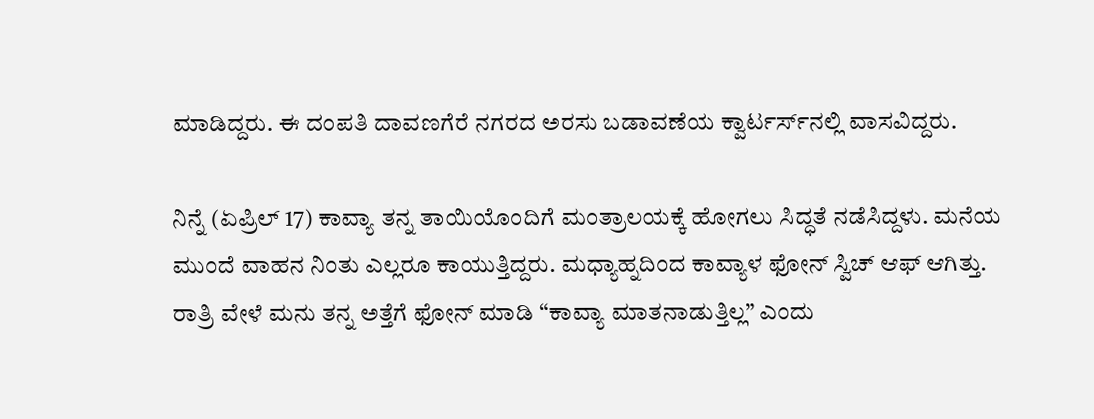ಮಾಡಿದ್ದರು. ಈ ದಂಪತಿ ದಾವಣಗೆರೆ ನಗರದ ಅರಸು ಬಡಾವಣೆಯ ಕ್ವಾರ್ಟರ್ಸ್‌ನಲ್ಲಿ ವಾಸವಿದ್ದರು.

ನಿನ್ನೆ (ಏಪ್ರಿಲ್ 17) ಕಾವ್ಯಾ ತನ್ನ ತಾಯಿಯೊಂದಿಗೆ ಮಂತ್ರಾಲಯಕ್ಕೆ ಹೋಗಲು ಸಿದ್ಧತೆ ನಡೆಸಿದ್ದಳು. ಮನೆಯ ಮುಂದೆ ವಾಹನ ನಿಂತು ಎಲ್ಲರೂ ಕಾಯುತ್ತಿದ್ದರು. ಮಧ್ಯಾಹ್ನದಿಂದ ಕಾವ್ಯಾಳ ಫೋನ್ ಸ್ವಿಚ್ ಆಫ್ ಆಗಿತ್ತು. ರಾತ್ರಿ ವೇಳೆ ಮನು ತನ್ನ ಅತ್ತೆಗೆ ಫೋನ್ ಮಾಡಿ “ಕಾವ್ಯಾ ಮಾತನಾಡುತ್ತಿಲ್ಲ” ಎಂದು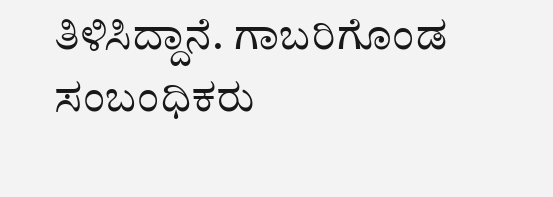ತಿಳಿಸಿದ್ದಾನೆ. ಗಾಬರಿಗೊಂಡ ಸಂಬಂಧಿಕರು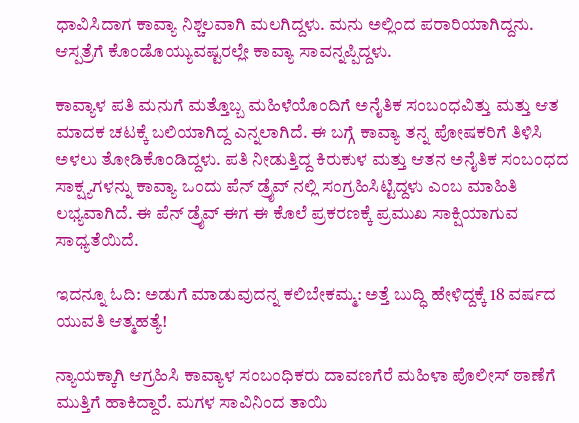ಧಾವಿಸಿದಾಗ ಕಾವ್ಯಾ ನಿಶ್ಚಲವಾಗಿ ಮಲಗಿದ್ದಳು. ಮನು ಅಲ್ಲಿಂದ ಪರಾರಿಯಾಗಿದ್ದನು. ಆಸ್ಪತ್ರೆಗೆ ಕೊಂಡೊಯ್ಯುವಷ್ಟರಲ್ಲೇ ಕಾವ್ಯಾ ಸಾವನ್ನಪ್ಪಿದ್ದಳು.

ಕಾವ್ಯಾಳ ಪತಿ ಮನುಗೆ ಮತ್ತೊಬ್ಬ ಮಹಿಳೆಯೊಂದಿಗೆ ಅನೈತಿಕ ಸಂಬಂಧವಿತ್ತು ಮತ್ತು ಆತ ಮಾದಕ ಚಟಕ್ಕೆ ಬಲಿಯಾಗಿದ್ದ ಎನ್ನಲಾಗಿದೆ. ಈ ಬಗ್ಗೆ ಕಾವ್ಯಾ ತನ್ನ ಪೋಷಕರಿಗೆ ತಿಳಿಸಿ ಅಳಲು ತೋಡಿಕೊಂಡಿದ್ದಳು. ಪತಿ ನೀಡುತ್ತಿದ್ದ ಕಿರುಕುಳ ಮತ್ತು ಆತನ ಅನೈತಿಕ ಸಂಬಂಧದ ಸಾಕ್ಷ್ಯಗಳನ್ನು ಕಾವ್ಯಾ ಒಂದು ಪೆನ್ ಡ್ರೈವ್ ನಲ್ಲಿ ಸಂಗ್ರಹಿಸಿಟ್ಟಿದ್ದಳು ಎಂಬ ಮಾಹಿತಿ ಲಭ್ಯವಾಗಿದೆ. ಈ ಪೆನ್ ಡ್ರೈವ್ ಈಗ ಈ ಕೊಲೆ ಪ್ರಕರಣಕ್ಕೆ ಪ್ರಮುಖ ಸಾಕ್ಷಿಯಾಗುವ ಸಾಧ್ಯತೆಯಿದೆ.

ಇದನ್ನೂ ಓದಿ: ಅಡುಗೆ ಮಾಡುವುದನ್ನ ಕಲಿಬೇಕಮ್ಮ: ಅತ್ತೆ ಬುದ್ಧಿ ಹೇಳಿದ್ದಕ್ಕೆ 18 ವರ್ಷದ ಯುವತಿ ಆತ್ಮಹತ್ಯೆ!

ನ್ಯಾಯಕ್ಕಾಗಿ ಆಗ್ರಹಿಸಿ ಕಾವ್ಯಾಳ ಸಂಬಂಧಿಕರು ದಾವಣಗೆರೆ ಮಹಿಳಾ ಪೊಲೀಸ್ ಠಾಣೆಗೆ ಮುತ್ತಿಗೆ ಹಾಕಿದ್ದಾರೆ. ಮಗಳ ಸಾವಿನಿಂದ ತಾಯಿ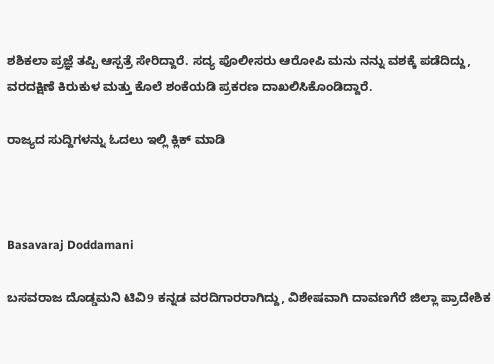ಶಶಿಕಲಾ ಪ್ರಜ್ಞೆ ತಪ್ಪಿ ಆಸ್ಪತ್ರೆ ಸೇರಿದ್ದಾರೆ. ಸದ್ಯ ಪೊಲೀಸರು ಆರೋಪಿ ಮನು ನನ್ನು ವಶಕ್ಕೆ ಪಡೆದಿದ್ದು, ವರದಕ್ಷಿಣೆ ಕಿರುಕುಳ ಮತ್ತು ಕೊಲೆ ಶಂಕೆಯಡಿ ಪ್ರಕರಣ ದಾಖಲಿಸಿಕೊಂಡಿದ್ದಾರೆ.

ರಾಜ್ಯದ ಸುದ್ದಿಗಳನ್ನು ಓದಲು ಇಲ್ಲಿ ಕ್ಲಿಕ್ ಮಾಡಿ



Basavaraj Doddamani

ಬಸವರಾಜ ದೊಡ್ಡಮನಿ ಟಿವಿ9 ಕನ್ನಡ ವರದಿಗಾರರಾಗಿದ್ದು, ವಿಶೇಷವಾಗಿ ದಾವಣಗೆರೆ ಜಿಲ್ಲಾ ಪ್ರಾದೇಶಿಕ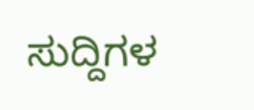ಸುದ್ದಿಗಳ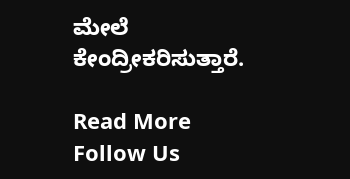ಮೇಲೆ ಕೇಂದ್ರೀಕರಿಸುತ್ತಾರೆ.

Read More
Follow Us